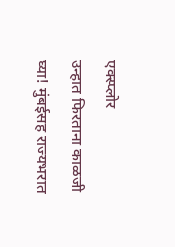एक्स्प्लोर
उन्हात फिरताना काळजी घ्या! मुंबईसह राज्यभरात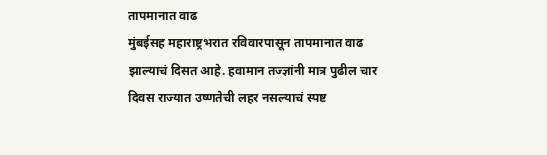तापमानात वाढ
मुंबईसह महाराष्ट्रभरात रविवारपासून तापमानात वाढ झाल्याचं दिसत आहे. हवामान तज्ज्ञांनी मात्र पुढील चार दिवस राज्यात उष्णतेची लहर नसल्याचं स्पष्ट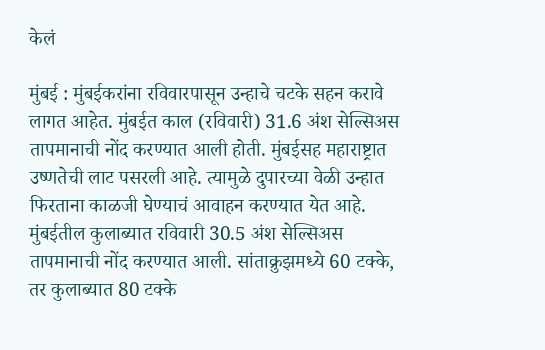केलं

मुंबई : मुंबईकरांना रविवारपासून उन्हाचे चटके सहन करावे लागत आहेत. मुंबईत काल (रविवारी) 31.6 अंश सेल्सिअस तापमानाची नोंद करण्यात आली होती. मुंबईसह महाराष्ट्रात उष्णतेची लाट पसरली आहे. त्यामुळे दुपारच्या वेळी उन्हात फिरताना काळजी घेण्याचं आवाहन करण्यात येत आहे. मुंबईतील कुलाब्यात रविवारी 30.5 अंश सेल्सिअस तापमानाची नोंद करण्यात आली. सांताक्रुझमध्ये 60 टक्के, तर कुलाब्यात 80 टक्के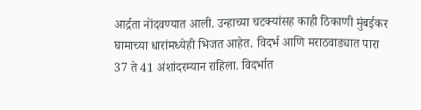आर्द्रता नोंदवण्यात आली. उन्हाच्या चटक्यांसह काही ठिकाणी मुंबईकर घामाच्या धारांमध्येही भिजत आहेत. विदर्भ आणि मराठवाड्यात पारा 37 ते 41 अंशांदरम्यान राहिला. विदर्भात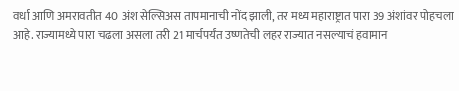वर्धा आणि अमरावतीत 40 अंश सेल्सिअस तापमानाची नोंद झाली, तर मध्य महाराष्ट्रात पारा 39 अंशांवर पोहचला आहे. राज्यामध्ये पारा चढला असला तरी 21 मार्चपर्यंत उष्णतेची लहर राज्यात नसल्याचं हवामान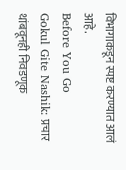विभागाकडून स्पष्ट करण्यात आलं आहे.
Before You Go
Gokul Gite Nashik: प्रचार थांबवूनही निवडणूक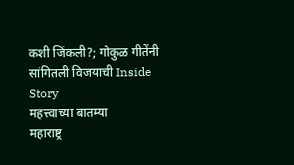कशी जिंकली?; गोकुळ गीतेंनी सांगितली विजयाची Inside Story
महत्त्वाच्या बातम्या
महाराष्ट्र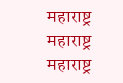महाराष्ट्र
महाराष्ट्र
महाराष्ट्र